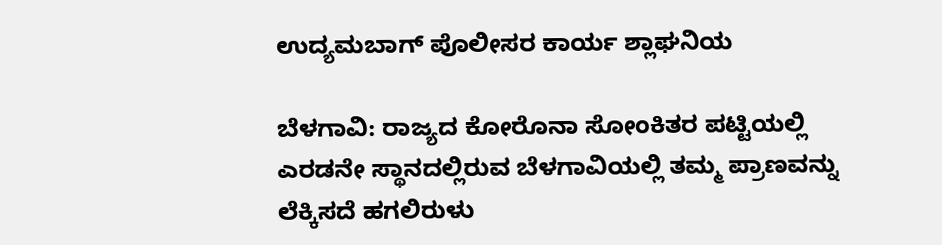ಉದ್ಯಮಬಾಗ್ ಪೊಲೀಸರ ಕಾರ್ಯ ಶ್ಲಾಘನಿಯ

ಬೆಳಗಾವಿ: ರಾಜ್ಯದ ಕೋರೊನಾ ಸೋಂಕಿತರ ಪಟ್ಟಿಯಲ್ಲಿ ಎರಡನೇ ಸ್ಥಾನದಲ್ಲಿರುವ ಬೆಳಗಾವಿಯಲ್ಲಿ ತಮ್ಮ ಪ್ರಾಣವನ್ನು ಲೆಕ್ಕಿಸದೆ ಹಗಲಿರುಳು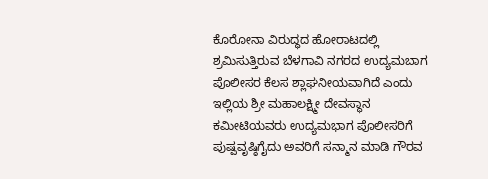ಕೊರೋನಾ ವಿರುದ್ಧದ ಹೋರಾಟದಲ್ಲಿ ಶ್ರಮಿಸುತ್ತಿರುವ ಬೆಳಗಾವಿ ನಗರದ ಉದ್ಯಮಬಾಗ ಪೊಲೀಸರ ಕೆಲಸ ಶ್ಲಾಘನೀಯವಾಗಿದೆ ಎಂದು ಇಲ್ಲಿಯ ಶ್ರೀ ಮಹಾಲಕ್ಷ್ಮೀ ದೇವಸ್ಥಾನ ಕಮೀಟಿಯವರು ಉದ್ಯಮಭಾಗ ಪೊಲೀಸರಿಗೆ ಪುಷ್ಪವೃಷ್ಠಿಗೈದು ಅವರಿಗೆ ಸನ್ಮಾನ ಮಾಡಿ ಗೌರವ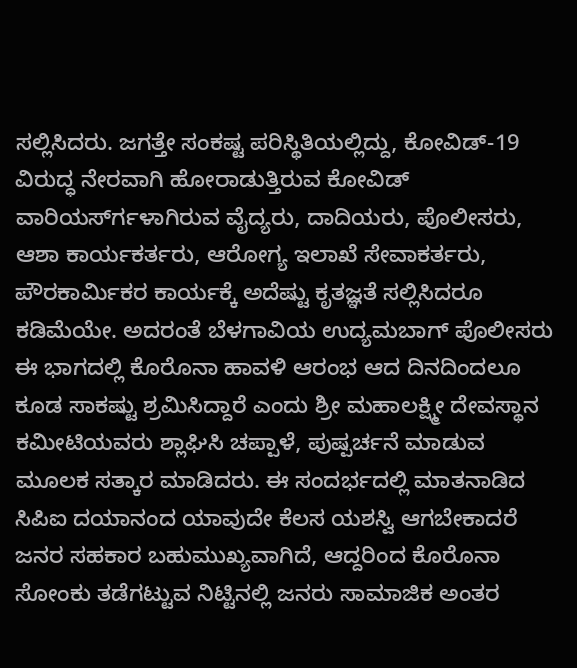ಸಲ್ಲಿಸಿದರು. ಜಗತ್ತೇ ಸಂಕಷ್ಟ ಪರಿಸ್ಥಿತಿಯಲ್ಲಿದ್ದು, ಕೋವಿಡ್-19 ವಿರುದ್ಧ ನೇರವಾಗಿ ಹೋರಾಡುತ್ತಿರುವ ಕೋವಿಡ್ ವಾರಿಯರ್ಸ್‍ಗಳಾಗಿರುವ ವೈದ್ಯರು, ದಾದಿಯರು, ಪೊಲೀಸರು, ಆಶಾ ಕಾರ್ಯಕರ್ತರು, ಆರೋಗ್ಯ ಇಲಾಖೆ ಸೇವಾಕರ್ತರು, ಪೌರಕಾರ್ಮಿಕರ ಕಾರ್ಯಕ್ಕೆ ಅದೆಷ್ಟು ಕೃತಜ್ಞತೆ ಸಲ್ಲಿಸಿದರೂ ಕಡಿಮೆಯೇ. ಅದರಂತೆ ಬೆಳಗಾವಿಯ ಉದ್ಯಮಬಾಗ್ ಪೊಲೀಸರು ಈ ಭಾಗದಲ್ಲಿ ಕೊರೊನಾ ಹಾವಳಿ ಆರಂಭ ಆದ ದಿನದಿಂದಲೂ ಕೂಡ ಸಾಕಷ್ಟು ಶ್ರಮಿಸಿದ್ದಾರೆ ಎಂದು ಶ್ರೀ ಮಹಾಲಕ್ಷ್ಮೀ ದೇವಸ್ಥಾನ ಕಮೀಟಿಯವರು ಶ್ಲಾಘಿಸಿ ಚಪ್ಪಾಳೆ, ಪುಷ್ಪರ್ಚನೆ ಮಾಡುವ ಮೂಲಕ ಸತ್ಕಾರ ಮಾಡಿದರು. ಈ ಸಂದರ್ಭದಲ್ಲಿ ಮಾತನಾಡಿದ ಸಿಪಿಐ ದಯಾನಂದ ಯಾವುದೇ ಕೆಲಸ ಯಶಸ್ವಿ ಆಗಬೇಕಾದರೆ ಜನರ ಸಹಕಾರ ಬಹುಮುಖ್ಯವಾಗಿದೆ, ಆದ್ದರಿಂದ ಕೊರೊನಾ ಸೋಂಕು ತಡೆಗಟ್ಟುವ ನಿಟ್ಟಿನಲ್ಲಿ ಜನರು ಸಾಮಾಜಿಕ ಅಂತರ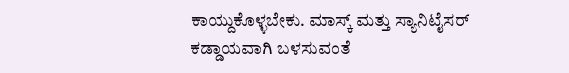ಕಾಯ್ದುಕೊಳ್ಳಬೇಕು. ಮಾಸ್ಕ್ ಮತ್ತು ಸ್ಯಾನಿಟೈಸರ್ ಕಡ್ಡಾಯವಾಗಿ ಬಳಸುವಂತೆ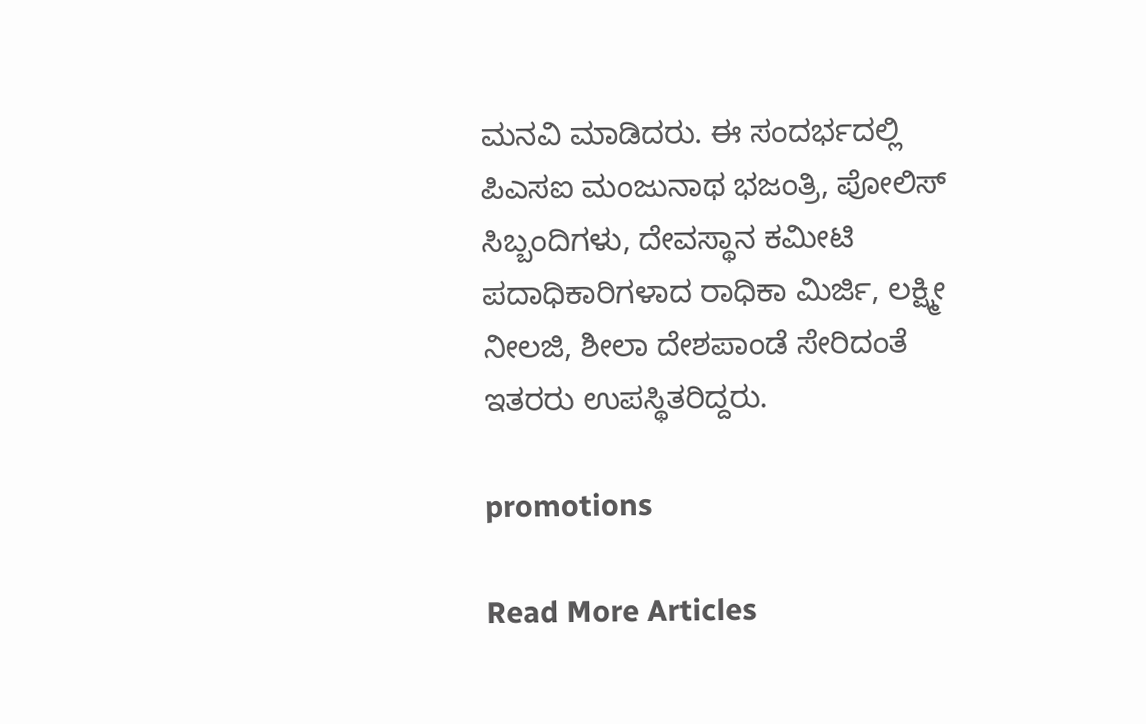ಮನವಿ ಮಾಡಿದರು. ಈ ಸಂದರ್ಭದಲ್ಲಿ ಪಿಎಸಐ ಮಂಜುನಾಥ ಭಜಂತ್ರಿ, ಪೋಲಿಸ್ ಸಿಬ್ಬಂದಿಗಳು, ದೇವಸ್ಥಾನ ಕಮೀಟಿ ಪದಾಧಿಕಾರಿಗಳಾದ ರಾಧಿಕಾ ಮಿರ್ಜಿ, ಲಕ್ಷ್ಮೀ ನೀಲಜಿ, ಶೀಲಾ ದೇಶಪಾಂಡೆ ಸೇರಿದಂತೆ ಇತರರು ಉಪಸ್ಥಿತರಿದ್ದರು.

promotions

Read More Articles